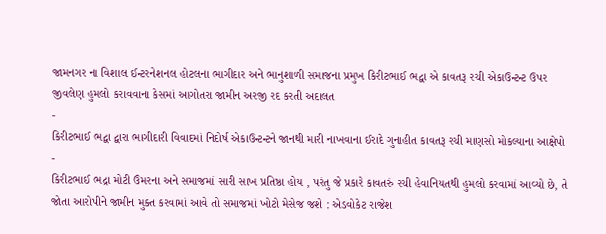જામનગર ના વિશાલ ઈન્ટરનેશનલ હોટલના ભાગીદાર અને ભાનુશાળી સમાજના પ્રમુખ કિરીટભાઈ ભદ્વા એ કાવતરૂ રચી એકાઉન્ટન્ટ ઉપર જીવલેણ હુમલો કરાવવાના કેસમાં આગોતરા જામીન અરજી રદ કરતી અદાલત
-
કિરીટભાઈ ભદ્વા દ્વારા ભાગીદારી વિવાદમાં નિદોર્ષ એકાઉન્ટન્ટને જાનથી મારી નાખવાના ઈરાદે ગુનાહીત કાવતરૂ રચી માણસો મોકલ્યાના આક્ષેપો
-
કિરીટભાઈ ભદ્રા મોટી ઉંમરના અને સમાજમાં સારી સાખ પ્રતિષ્ઠા હોય , પરંતુ જે પ્રકારે કાવતરું રચી હેવાનિયતથી હુમલો કરવામાં આવ્યો છે, તે જોતા આરોપીને જામીન મુક્ત કરવામાં આવે તો સમાજમાં ખોટો મેસેજ જશે : એડવોકેટ રાજેશ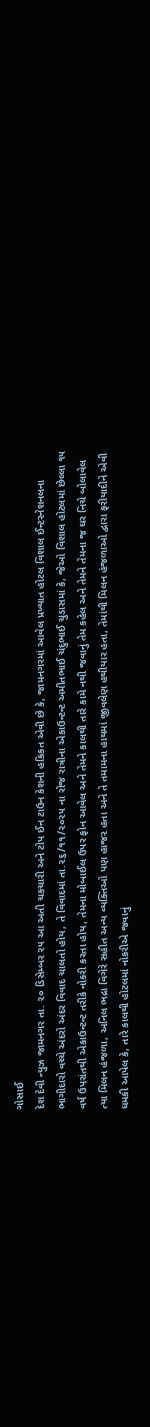ગોસાઈ
દેશ દેવી ન્યુઝ જામનગર તા. ૨૦ ડિસેમ્બર ૨૫ આ અતી ચકચારી અને ટોપ ઈન ટાઉન કેશની હકિકત એવી છે કે, જામનગરમાં આવેલ પ્રખ્યાત હોટલ વિશાલ ઈન્ટરનેશનલના ભાગીદારો વચ્ચે અંદરો અંદર વિવાદ ચાલતો હોય, તે વિવાદમાં તા.૨૬/૧૧/૨૦૨૫ ના રોજ રાત્રીના એકાઉન્ટન્ટ અમીતભાઈ ચંદુભાઈ ચુડાસમાં કે, જેઓ વિશાલ હોટલમાં છેલ્લા ૧૫ વર્ષ ઉપરાંતથી એકાઉન્ટન્ટ તરીકે નોકરી કરતા હોય, તેમના મોબાઈલ ઉપર ફોન આવેલ અને તેમને કાલથી તારે કામે નથી જવાનું તેમ કહેલ અને તેમને તેમના જ ઘર નિચે બોલાવેલ ત્યા મિલન હંજળા, અનિલ ભદ્રા વિગેરે સહીત અન્ય વ્યક્તિઓ પણ હાજર હતા અને તે તમામના હાથમાં જીવલેણ હથીયાર હતા, તેમાંથી મિલન હંજળાઓ દ્વારા ફરીયાદીને એવી ધમકી આપેલ કે, તારે કાલથી હોટલમાં નોકરીએ જવાનું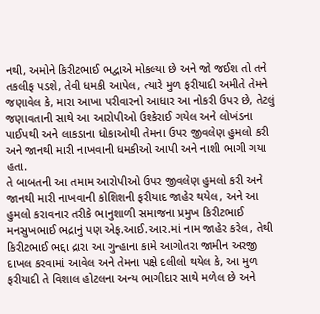નથી, અમોને કિરીટભાઈ ભદ્વાએ મોકલ્યા છે અને જો જઈશ તો તને તકલીફ પડશે, તેવી ધમકી આપેલ, ત્યારે મુળ ફરીયાદી અમીતે તેમને જણાવેલ કે, મારા આખા પરીવારનો આધાર આ નોકરી ઉપર છે, તેટલું જણાવતાની સાથે આ આરોપીઓ ઉશ્કેરાઈ ગયેલ અને લોખંડના પાઈપથી અને લાકડાના ધોકાઓથી તેમના ઉપર જીવલેણ હુમલો કરી અને જાનથી મારી નાખવાની ધમકીઓ આપી અને નાશી ભાગી ગયા હતા.
તે બાબતની આ તમામ આરોપીઓ ઉપર જીવલેણ હુમલો કરી અને જાનથી મારી નાખવાની કોશિશની ફરીયાદ જાહેર થયેલ, અને આ હુમલો કરાવનાર તરીકે ભાનુશાળી સમાજના પ્રમુખ કિરીટભાઈ મનસુખભાઈ ભદ્રાનું પણ એફ.આઈ.આર.માં નામ જાહેર કરેલ, તેથી કિરીટભાઈ ભદ્દા દ્રારા આ ગુન્હાના કામે આગોતરા જામીન અરજી દાખલ કરવામાં આવેલ અને તેમના પક્ષે દલીલો થયેલ કે, આ મુળ ફરીયાદી તે વિશાલ હોટલના અન્ય ભાગીદાર સાથે મળેલ છે અને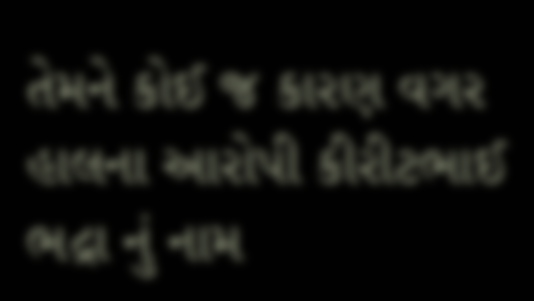તેમને કોઈ જ કારણ વગર હાલના આરોપી કીરીટભાઈ ભદ્રા નું નામ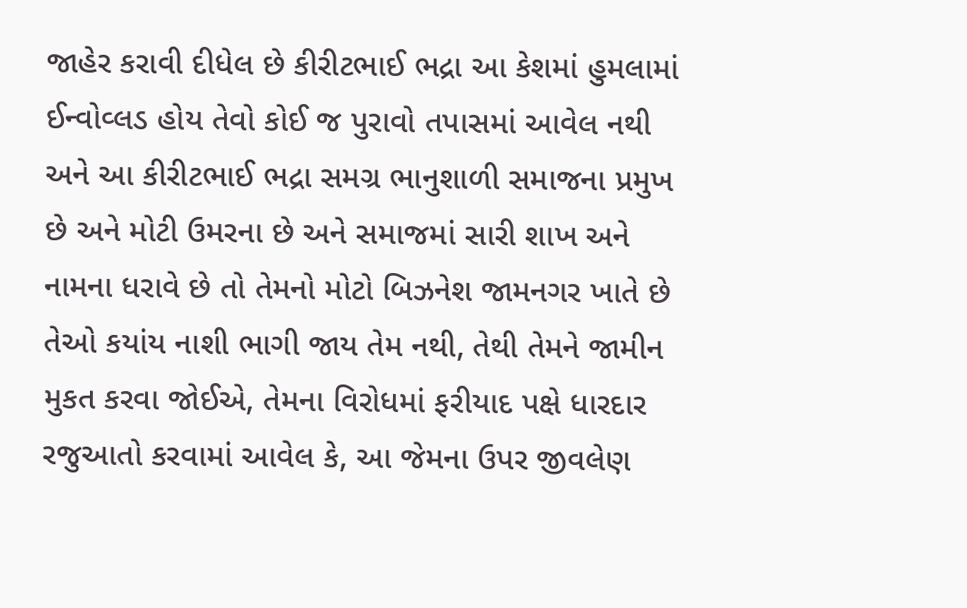જાહેર કરાવી દીધેલ છે કીરીટભાઈ ભદ્રા આ કેશમાં હુમલામાં ઈન્વોવ્લડ હોય તેવો કોઈ જ પુરાવો તપાસમાં આવેલ નથી અને આ કીરીટભાઈ ભદ્રા સમગ્ર ભાનુશાળી સમાજના પ્રમુખ છે અને મોટી ઉમરના છે અને સમાજમાં સારી શાખ અને નામના ધરાવે છે તો તેમનો મોટો બિઝનેશ જામનગર ખાતે છે તેઓ કયાંય નાશી ભાગી જાય તેમ નથી, તેથી તેમને જામીન મુકત કરવા જોઈએ, તેમના વિરોધમાં ફરીયાદ પક્ષે ધારદાર રજુઆતો કરવામાં આવેલ કે, આ જેમના ઉપર જીવલેણ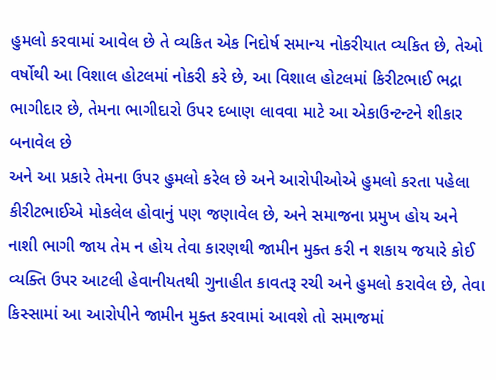હુમલો કરવામાં આવેલ છે તે વ્યકિત એક નિદોર્ષ સમાન્ય નોકરીયાત વ્યકિત છે, તેઓ વર્ષોથી આ વિશાલ હોટલમાં નોકરી કરે છે, આ વિશાલ હોટલમાં કિરીટભાઈ ભદ્રા ભાગીદાર છે, તેમના ભાગીદારો ઉપર દબાણ લાવવા માટે આ એકાઉન્ટન્ટને શીકાર બનાવેલ છે
અને આ પ્રકારે તેમના ઉપર હુમલો કરેલ છે અને આરોપીઓએ હુમલો કરતા પહેલા કીરીટભાઈએ મોકલેલ હોવાનું પણ જણાવેલ છે, અને સમાજના પ્રમુખ હોય અને નાશી ભાગી જાય તેમ ન હોય તેવા કારણથી જામીન મુક્ત કરી ન શકાય જયારે કોઈ વ્યક્તિ ઉપર આટલી હેવાનીયતથી ગુનાહીત કાવતરૂ રચી અને હુમલો કરાવેલ છે, તેવા કિસ્સામાં આ આરોપીને જામીન મુક્ત કરવામાં આવશે તો સમાજમાં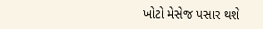ખોટો મેસેજ પસાર થશે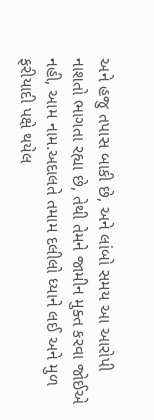અને હજુ તપાસ બાકી છે, અને લાંબો સમય આ આરોપી નાશતો ભાગતા રહ્યા છે, તેથી તેમને જામીન મુક્ત કરવા જોઈએ નહી, આમ નામ.અદાલતે તમામ દલીલો ધ્યાને લઈ અને મુળ ફરીયાદી પક્ષે થયેલ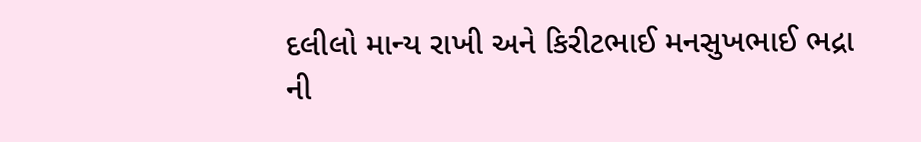દલીલો માન્ય રાખી અને કિરીટભાઈ મનસુખભાઈ ભદ્રા ની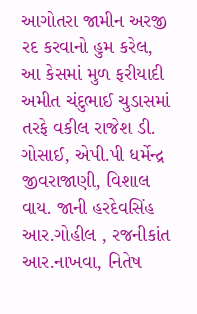આગોતરા જામીન અરજી રદ કરવાનો હુમ કરેલ, આ કેસમાં મુળ ફરીયાદી અમીત ચંદુભાઈ ચુડાસમાં તરફે વકીલ રાજેશ ડી. ગોસાઈ, એપી.પી ધર્મેન્દ્ર જીવરાજાણી, વિશાલ વાય. જાની હરદેવસિંહ આર.ગોહીલ , રજનીકાંત આર.નાખવા, નિતેષ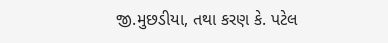જી.મુછડીયા, તથા કરણ કે. પટેલ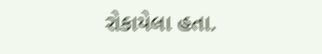રોકાયેલા હતા.